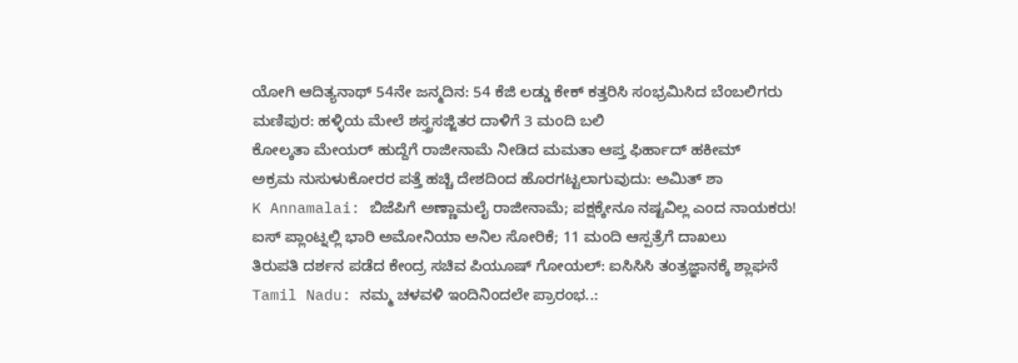ಯೋಗಿ ಆದಿತ್ಯನಾಥ್ 54ನೇ ಜನ್ಮದಿನ: 54 ಕೆಜಿ ಲಡ್ಡು ಕೇಕ್ ಕತ್ತರಿಸಿ ಸಂಭ್ರಮಿಸಿದ ಬೆಂಬಲಿಗರು
ಮಣಿಪುರ: ಹಳ್ಳಿಯ ಮೇಲೆ ಶಸ್ತ್ರಸಜ್ಜಿತರ ದಾಳಿಗೆ 3 ಮಂದಿ ಬಲಿ
ಕೋಲ್ಕತಾ ಮೇಯರ್ ಹುದ್ದೆಗೆ ರಾಜೀನಾಮೆ ನೀಡಿದ ಮಮತಾ ಆಪ್ತ ಫಿರ್ಹಾದ್ ಹಕೀಮ್
ಅಕ್ರಮ ನುಸುಳುಕೋರರ ಪತ್ತೆ ಹಚ್ಚಿ ದೇಶದಿಂದ ಹೊರಗಟ್ಟಲಾಗುವುದು: ಅಮಿತ್ ಶಾ
K Annamalai: ಬಿಜೆಪಿಗೆ ಅಣ್ಣಾಮಲೈ ರಾಜೀನಾಮೆ; ಪಕ್ಷಕ್ಕೇನೂ ನಷ್ಟವಿಲ್ಲ ಎಂದ ನಾಯಕರು!
ಐಸ್ ಪ್ಲಾಂಟ್ನಲ್ಲಿ ಭಾರಿ ಅಮೋನಿಯಾ ಅನಿಲ ಸೋರಿಕೆ; 11 ಮಂದಿ ಆಸ್ಪತ್ರೆಗೆ ದಾಖಲು
ತಿರುಪತಿ ದರ್ಶನ ಪಡೆದ ಕೇಂದ್ರ ಸಚಿವ ಪಿಯೂಷ್ ಗೋಯಲ್: ಐಸಿಸಿಸಿ ತಂತ್ರಜ್ಞಾನಕ್ಕೆ ಶ್ಲಾಘನೆ
Tamil Nadu: ನಮ್ಮ ಚಳವಳಿ ಇಂದಿನಿಂದಲೇ ಪ್ರಾರಂಭ..: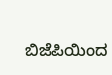ಬಿಜೆಪಿಯಿಂದ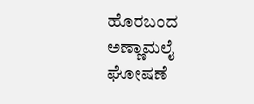ಹೊರಬಂದ ಅಣ್ಣಾಮಲೈ ಘೋಷಣೆ